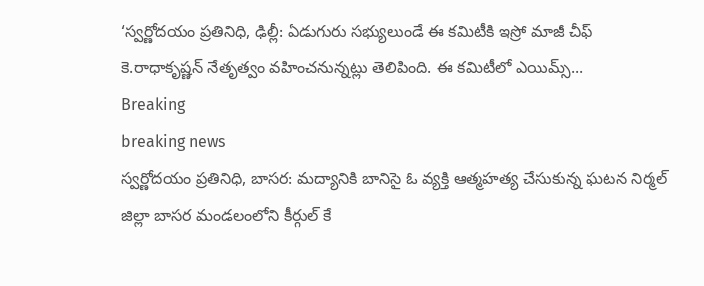‘స్వర్ణోదయం ప్రతినిధి, ఢిల్లీ: ఏడుగురు సభ్యులుండే ఈ కమిటీకి ఇస్రో మాజీ చీఫ్ కె.రాధాకృష్ణన్ నేతృత్వం వహించనున్నట్లు తెలిపింది. ఈ కమిటీలో ఎయిమ్స్...
Breaking
breaking news
స్వర్ణోదయం ప్రతినిధి, బాసర: మద్యానికి బానిసై ఓ వ్యక్తి ఆత్మహత్య చేసుకున్న ఘటన నిర్మల్ జిల్లా బాసర మండలంలోని కీర్గుల్ కే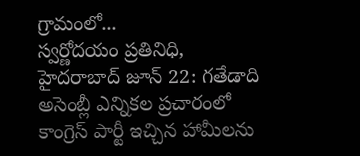గ్రామంలో...
స్వర్ణోదయం ప్రతినిధి, హైదరాబాద్ జూన్ 22: గతేడాది అసెంబ్లీ ఎన్నికల ప్రచారంలో కాంగ్రెస్ పార్టీ ఇచ్చిన హామీలను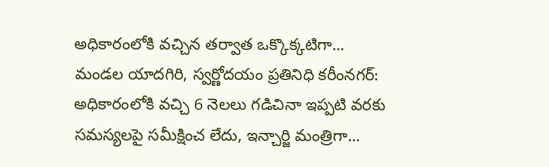అధికారంలోకి వచ్చిన తర్వాత ఒక్కొక్కటిగా...
మండల యాదగిరి, స్వర్ణోదయం ప్రతినిధి కరీంనగర్: అధికారంలోకి వచ్చి 6 నెలలు గడిచినా ఇప్పటి వరకు సమస్యలపై సమీక్షించ లేదు, ఇన్చార్జి మంత్రిగా...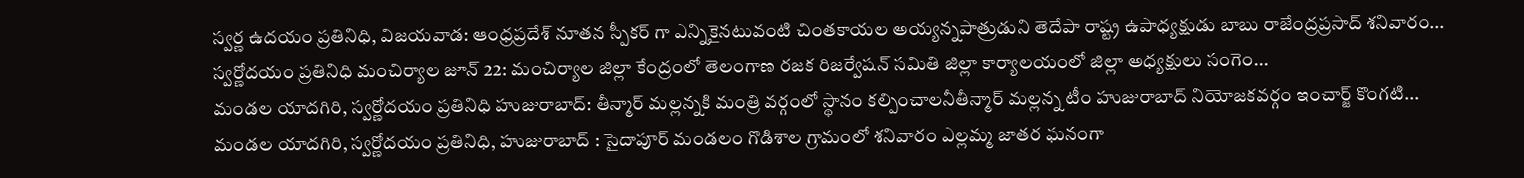స్వర్ణ ఉదయం ప్రతినిధి, విజయవాడ: ఆంధ్రప్రదేశ్ నూతన స్పీకర్ గా ఎన్నికైనటువంటి చింతకాయల అయ్యన్నపాత్రుడుని తెదేపా రాష్ట్ర ఉపాధ్యక్షుడు బాబు రాజేంద్రప్రసాద్ శనివారం...
స్వర్ణోదయం ప్రతినిధి మంచిర్యాల జూన్ 22: మంచిర్యాల జిల్లా కేంద్రంలో తెలంగాణ రజక రిజర్వేషన్ సమితి జిల్లా కార్యాలయంలో జిల్లా అధ్యక్షులు సంగెం...
మండల యాదగిరి, స్వర్ణోదయం ప్రతినిధి హుజురాబాద్: తీన్మార్ మల్లన్నకి మంత్రి వర్గంలో స్థానం కల్పించాలనీతీన్మార్ మల్లన్న టీం హుజురాబాద్ నియోజకవర్గం ఇంచార్జ్ కొంగటి...
మండల యాదగిరి, స్వర్ణోదయం ప్రతినిధి, హుజురాబాద్ : సైదాపూర్ మండలం గొడిశాల గ్రామంలో శనివారం ఎల్లమ్మ జాతర ఘనంగా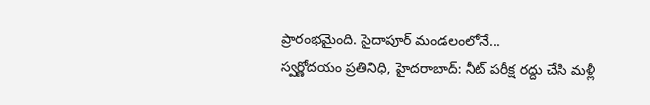ప్రారంభమైంది. సైదాపూర్ మండలంలోనే...
స్వర్ణోదయం ప్రతినిధి, హైదరాబాద్: నీట్ పరీక్ష రద్దు చేసి మళ్లీ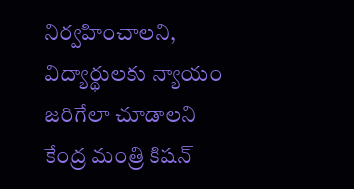నిర్వహించాలని, విద్యార్థులకు న్యాయం జరిగేలా చూడాలని కేంద్ర మంత్రి కిషన్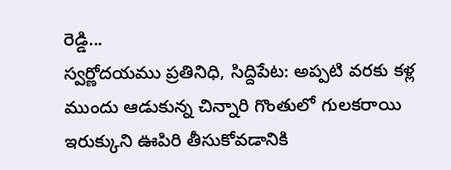రెడ్డి...
స్వర్ణోదయము ప్రతినిధి, సిద్దిపేట: అప్పటి వరకు కళ్ల ముందు ఆడుకున్న చిన్నారి గొంతులో గులకరాయి ఇరుక్కుని ఊపిరి తీసుకోవడానికి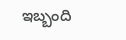ఇబ్బంది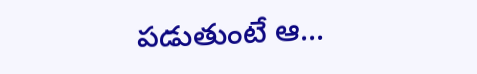పడుతుంటే ఆ...